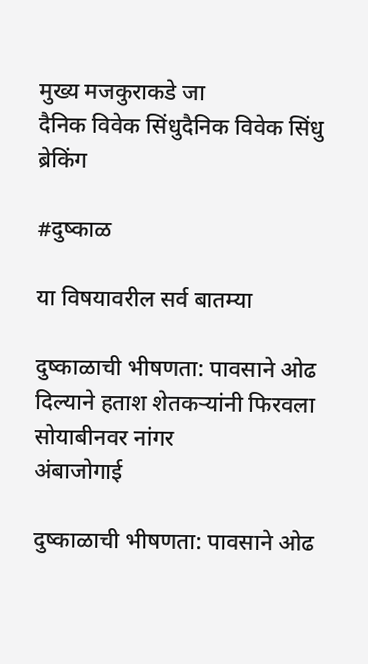मुख्य मजकुराकडे जा
दैनिक विवेक सिंधुदैनिक विवेक सिंधु
ब्रेकिंग

#दुष्काळ

या विषयावरील सर्व बातम्या

दुष्काळाची भीषणता: पावसाने ओढ दिल्याने हताश शेतकऱ्यांनी फिरवला सोयाबीनवर नांगर
अंबाजोगाई

दुष्काळाची भीषणता: पावसाने ओढ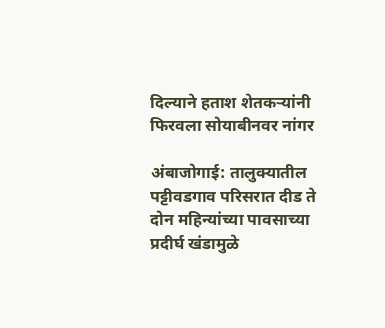दिल्याने हताश शेतकऱ्यांनी फिरवला सोयाबीनवर नांगर

अंबाजोगाई: तालुक्यातील पट्टीवडगाव परिसरात दीड ते दोन महिन्यांच्या पावसाच्या प्रदीर्घ खंडामुळे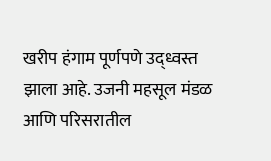खरीप हंगाम पूर्णपणे उद्ध्वस्त झाला आहे. उजनी महसूल मंडळ आणि परिसरातील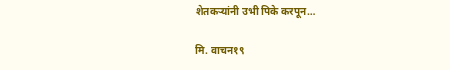शेतकऱ्यांनी उभी पिके करपून…

मि. वाचन१९